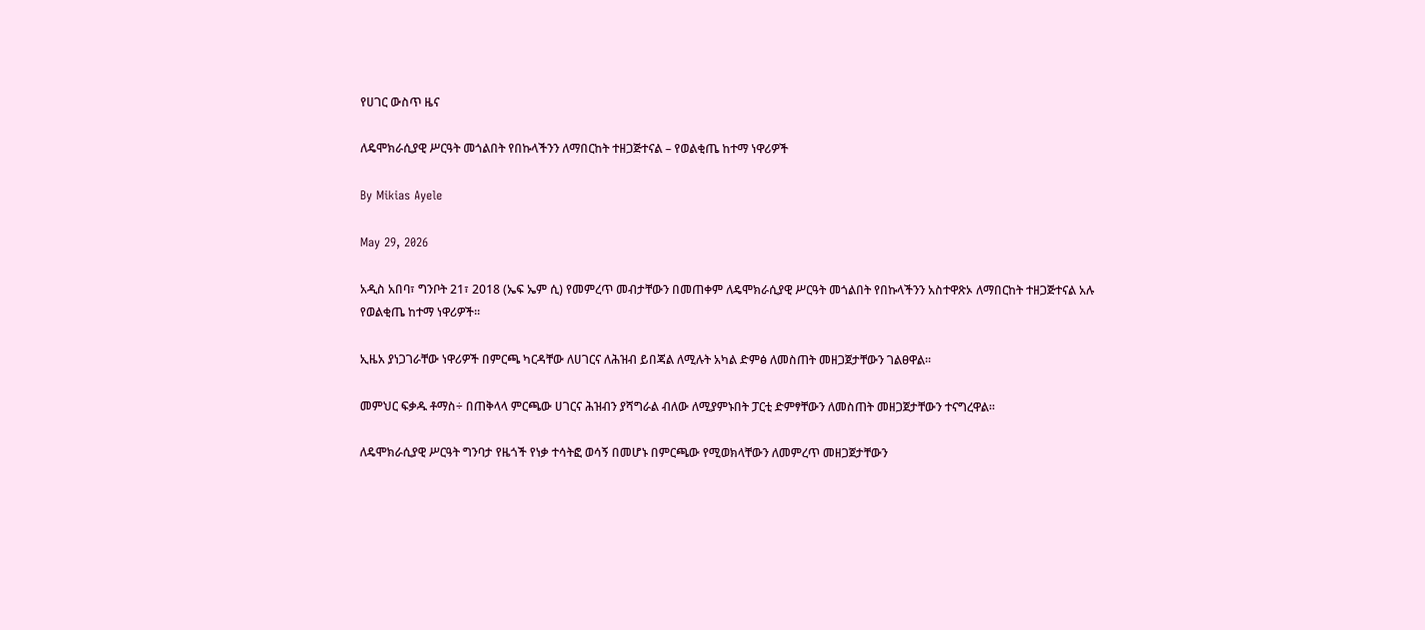የሀገር ውስጥ ዜና

ለዴሞክራሲያዊ ሥርዓት መጎልበት የበኩላችንን ለማበርከት ተዘጋጅተናል – የወልቂጤ ከተማ ነዋሪዎች

By Mikias Ayele

May 29, 2026

አዲስ አበባ፣ ግንቦት 21፣ 2018 (ኤፍ ኤም ሲ) የመምረጥ መብታቸውን በመጠቀም ለዴሞክራሲያዊ ሥርዓት መጎልበት የበኩላችንን አስተዋጽኦ ለማበርከት ተዘጋጅተናል አሉ የወልቂጤ ከተማ ነዋሪዎች።

ኢዜአ ያነጋገራቸው ነዋሪዎች በምርጫ ካርዳቸው ለሀገርና ለሕዝብ ይበጃል ለሚሉት አካል ድምፅ ለመስጠት መዘጋጀታቸውን ገልፀዋል፡፡

መምህር ፍቃዱ ቶማስ÷ በጠቅላላ ምርጫው ሀገርና ሕዝብን ያሻግራል ብለው ለሚያምኑበት ፓርቲ ድምፃቸውን ለመስጠት መዘጋጀታቸውን ተናግረዋል።

ለዴሞክራሲያዊ ሥርዓት ግንባታ የዜጎች የነቃ ተሳትፎ ወሳኝ በመሆኑ በምርጫው የሚወክላቸውን ለመምረጥ መዘጋጀታቸውን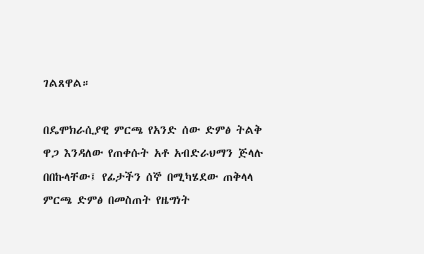ገልጸዋል።

በዴሞክራሲያዊ ምርጫ የአንድ ሰው ድምፅ ትልቅ ዋጋ እንዳለው የጠቀሱት አቶ አብድራህማን ጅላሉ በበኩላቸው፤ የፊታችን ሰኞ በሚካሄደው ጠቅላላ ምርጫ ድምፅ በመስጠት የዜግነት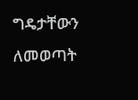ግዴታቸውን ለመወጣት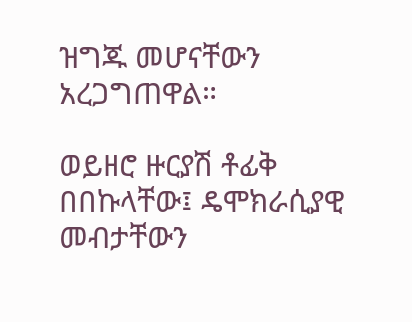ዝግጁ መሆናቸውን አረጋግጠዋል።

ወይዘሮ ዙርያሽ ቶፊቅ በበኩላቸው፤ ዴሞክራሲያዊ መብታቸውን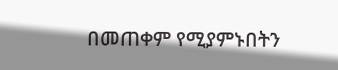በመጠቀም የሚያምኑበትን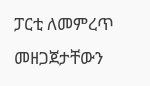ፓርቲ ለመምረጥ መዘጋጀታቸውን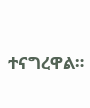ተናግረዋል።